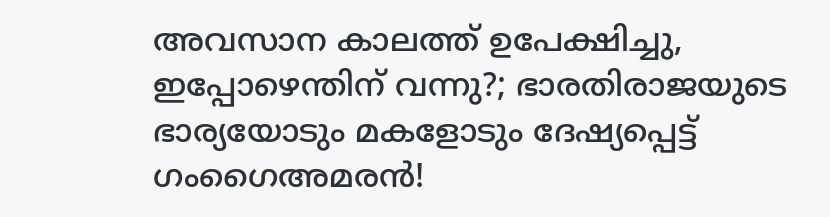അവസാന കാലത്ത് ഉപേക്ഷിച്ചു, ഇപ്പോഴെന്തിന് വന്നു?; ഭാരതിരാജയുടെ ഭാര്യയോടും മകളോടും ദേഷ്യപ്പെട്ട് ഗംഗൈഅമരൻ!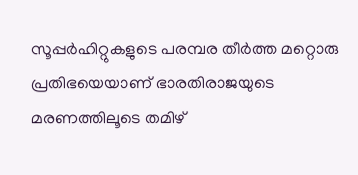സൂപ്പർഹിറ്റുകളുടെ പരമ്പര തീർത്ത മറ്റൊരു പ്രതിഭയെയാണ് ഭാരതിരാജയുടെ മരണത്തിലൂടെ തമിഴ്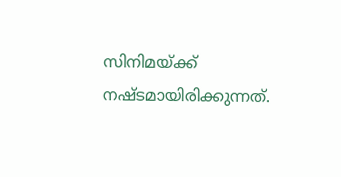സിനിമയ്ക്ക് നഷ്ടമായിരിക്കുന്നത്.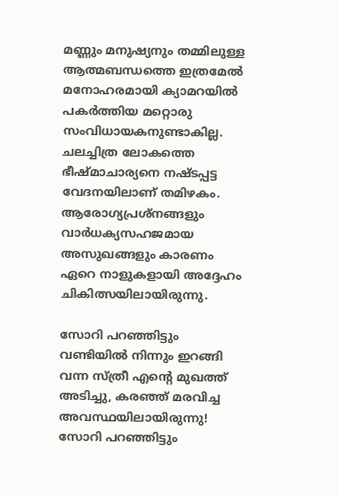മണ്ണും മനുഷ്യനും തമ്മിലുള്ള ആത്മബന്ധത്തെ ഇത്രമേൽ മനോഹരമായി ക്യാമറയിൽ പകർത്തിയ മറ്റൊരു സംവിധായകനുണ്ടാകില്ല. ചലച്ചിത്ര ലോകത്തെ ഭീഷ്മാചാര്യനെ നഷ്ടപ്പട്ട വേദനയിലാണ് തമിഴകം. ആരോഗ്യപ്രശ്നങ്ങളും വാർധക്യസഹജമായ അസുഖങ്ങളും കാരണം ഏറെ നാളുകളായി അദ്ദേഹം ചികിത്സയിലായിരുന്നു.

സോറി പറഞ്ഞിട്ടും വണ്ടിയിൽ നിന്നും ഇറങ്ങി വന്ന സ്ത്രീ എന്റെ മുഖത്ത് അടിച്ചു, കരഞ്ഞ് മരവിച്ച അവസ്ഥയിലായിരുന്നു!
സോറി പറഞ്ഞിട്ടും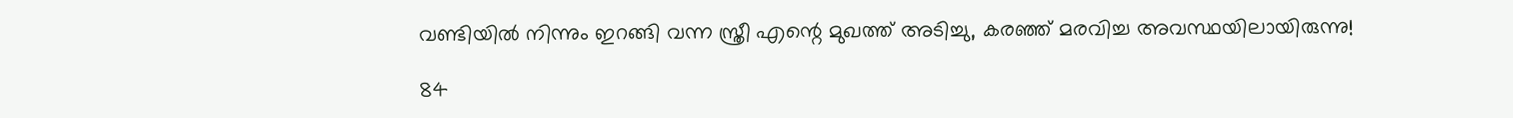വണ്ടിയിൽ നിന്നും ഇറങ്ങി വന്ന സ്ത്രീ എന്റെ മുഖത്ത് അടിച്ചു, കരഞ്ഞ് മരവിച്ച അവസ്ഥയിലായിരുന്നു!

84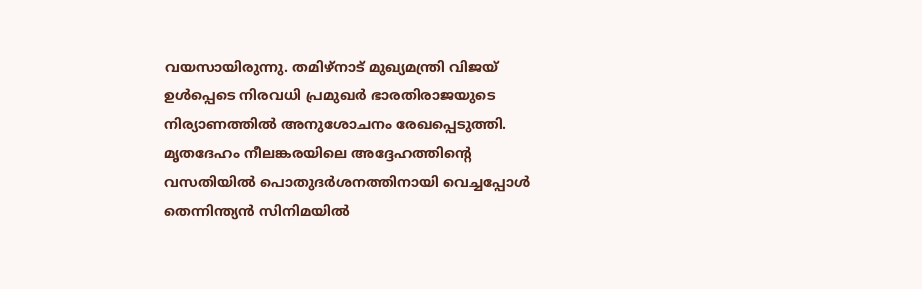വയസായിരുന്നു. തമിഴ്നാട് മുഖ്യമന്ത്രി വിജയ് ഉൾപ്പെടെ നിരവധി പ്രമുഖർ ഭാരതിരാജയുടെ നിര്യാണത്തിൽ അനുശോചനം രേഖപ്പെടുത്തി. മൃതദേഹം നീലങ്കരയിലെ അദ്ദേഹത്തിന്റെ വസതിയിൽ പൊതുദർശനത്തിനായി വെച്ചപ്പോൾ തെന്നിന്ത്യൻ സിനിമയിൽ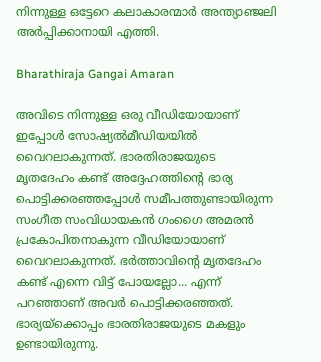നിന്നുള്ള ഒട്ടേറെ കലാകാരന്മാർ അന്ത്യാഞ്ജലി അർപ്പിക്കാനായി എത്തി.

Bharathiraja Gangai Amaran

അവിടെ നിന്നുള്ള ഒരു വീഡിയോയാണ് ഇപ്പോൾ സോഷ്യൽമീഡിയയിൽ വൈറലാകുന്നത്. ഭാരതിരാജയുടെ മൃതദേഹം കണ്ട് അദ്ദേഹത്തിന്റെ ഭാര്യ പൊട്ടിക്കരഞ്ഞപ്പോൾ സമീപത്തുണ്ടായിരുന്ന സംഗീത സംവിധായകൻ ഗംഗൈ അമരൻ പ്രകോപിതനാകുന്ന വീഡിയോയാണ് വൈറലാകുന്നത്. ഭർത്താവിന്റെ മൃതദേഹം കണ്ട് എന്നെ വിട്ട് പോയല്ലോ... എന്ന് പറഞ്ഞാണ് അവർ പൊട്ടിക്കരഞ്ഞത്. ഭാര്യയ്ക്കൊപ്പം ഭാരതിരാജയുടെ മകളും ഉണ്ടായിരുന്നു.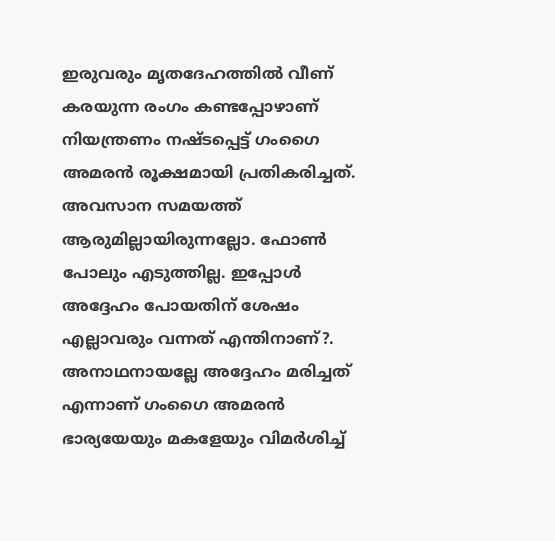ഇരുവരും മൃതദേഹത്തിൽ വീണ് കരയുന്ന രംഗം കണ്ടപ്പോഴാണ് നിയന്ത്രണം നഷ്ടപ്പെട്ട് ഗംഗൈ അമരൻ രൂക്ഷമായി പ്രതികരിച്ചത്. അവസാന സമയത്ത് ആരുമില്ലായിരുന്നല്ലോ. ഫോൺ പോലും എടുത്തില്ല. ഇപ്പോൾ അദ്ദേഹം പോയതിന് ശേഷം എല്ലാവരും വന്നത് എന്തിനാണ്?. അനാഥനായല്ലേ അദ്ദേഹം മരിച്ചത് എന്നാണ് ഗംഗൈ അമരൻ ഭാര്യയേയും മകളേയും വിമർശിച്ച്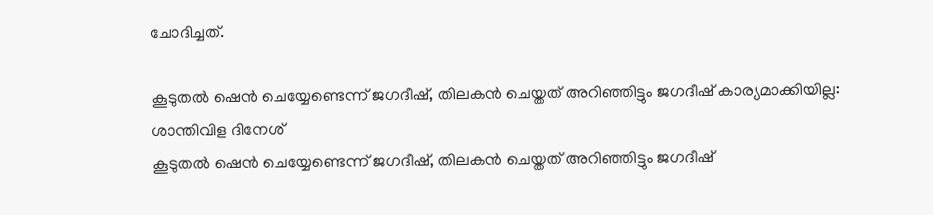ചോദിച്ചത്.

കൂടുതൽ ഷെൻ ചെയ്യേണ്ടെന്ന് ജഗദീഷ്, തിലകൻ ചെയ്തത് അറിഞ്ഞിട്ടും ജഗദീഷ് കാര്യമാക്കിയില്ല: ശാന്തിവിള ദിനേശ്
കൂടുതൽ ഷെൻ ചെയ്യേണ്ടെന്ന് ജഗദീഷ്, തിലകൻ ചെയ്തത് അറിഞ്ഞിട്ടും ജഗദീഷ്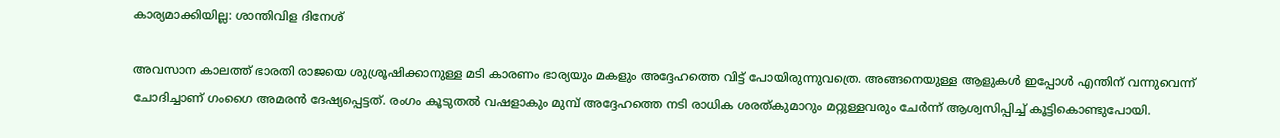കാര്യമാക്കിയില്ല: ശാന്തിവിള ദിനേശ്

അവസാന കാലത്ത് ഭാരതി രാജയെ ശുശ്രൂഷിക്കാനുള്ള മടി കാരണം ഭാര്യയും മകളും അദ്ദേഹത്തെ വിട്ട് പോയിരുന്നുവത്രെ. അങ്ങനെയുള്ള ആളുകൾ ഇപ്പോൾ എന്തിന് വന്നുവെന്ന് ചോദിച്ചാണ് ഗംഗൈ അമരൻ ദേഷ്യപ്പെട്ടത്. രംഗം കൂടുതൽ വഷളാകും മുമ്പ് അദ്ദേഹത്തെ നടി രാധിക ശരത്കുമാറും മറ്റുള്ളവരും ചേർന്ന് ആശ്വസിപ്പിച്ച് കൂട്ടികൊണ്ടുപോയി.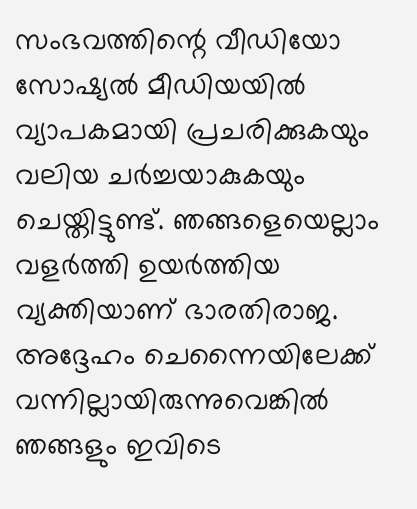സംഭവത്തിന്റെ വീഡിയോ സോഷ്യൽ മീഡിയയിൽ വ്യാപകമായി പ്രചരിക്കുകയും വലിയ ചർച്ചയാകുകയും ചെയ്തിട്ടുണ്ട്. ഞങ്ങളെയെല്ലാം വളർത്തി ഉയർത്തിയ വ്യക്തിയാണ് ഭാരതിരാജ. അദ്ദേഹം ചെന്നൈയിലേക്ക് വന്നില്ലായിരുന്നുവെങ്കിൽ ഞങ്ങളും ഇവിടെ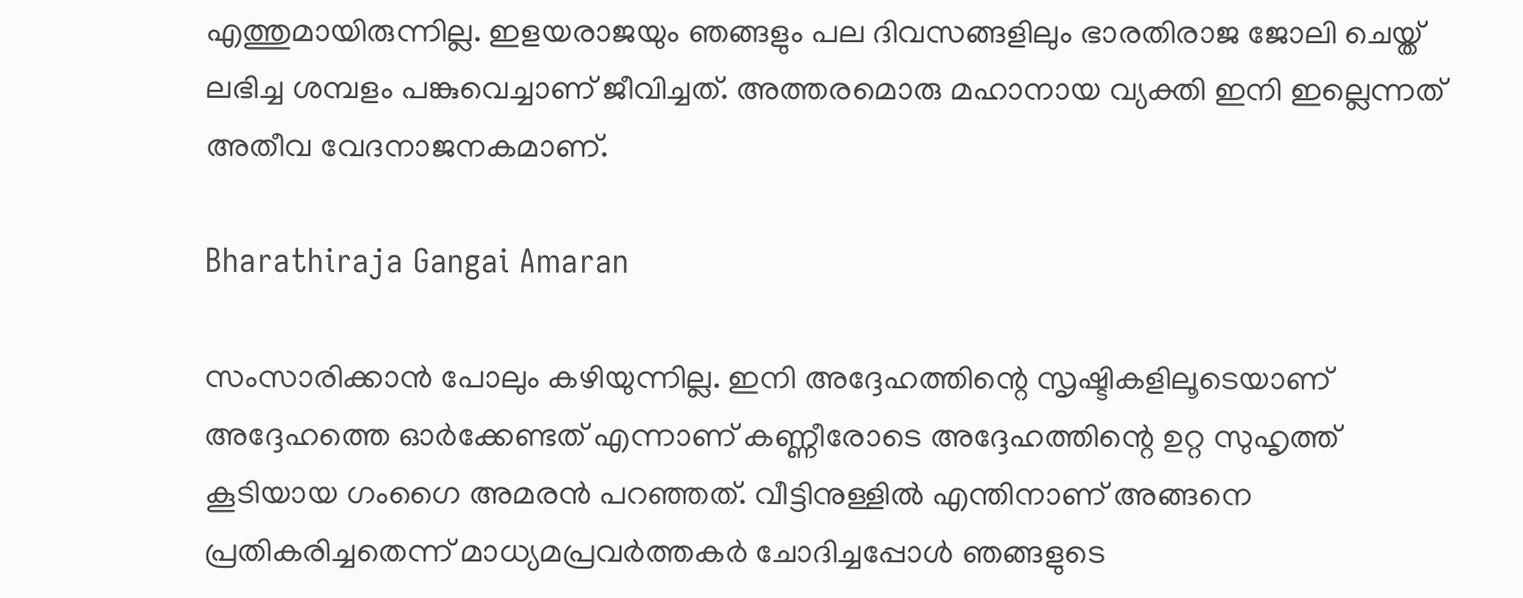എത്തുമായിരുന്നില്ല. ഇളയരാജയും ഞങ്ങളും പല ദിവസങ്ങളിലും ഭാരതിരാജ ജോലി ചെയ്ത് ലഭിച്ച ശമ്പളം പങ്കുവെച്ചാണ് ജീവിച്ചത്. അത്തരമൊരു മഹാനായ വ്യക്തി ഇനി ഇല്ലെന്നത് അതീവ വേദനാജനകമാണ്.

Bharathiraja Gangai Amaran

സംസാരിക്കാൻ പോലും കഴിയുന്നില്ല. ഇനി അദ്ദേഹത്തിന്റെ സൃഷ്ടികളിലൂടെയാണ് അദ്ദേഹത്തെ ഓർക്കേണ്ടത് എന്നാണ് കണ്ണീരോടെ അദ്ദേഹത്തിന്റെ ഉറ്റ സുഹൃത്ത് കൂടിയായ ഗംഗൈ അമരൻ പറഞ്ഞത്. വീട്ടിനുള്ളിൽ എന്തിനാണ് അങ്ങനെ പ്രതികരിച്ചതെന്ന് മാധ്യമപ്രവർത്തകർ ചോദിച്ചപ്പോൾ ഞങ്ങളുടെ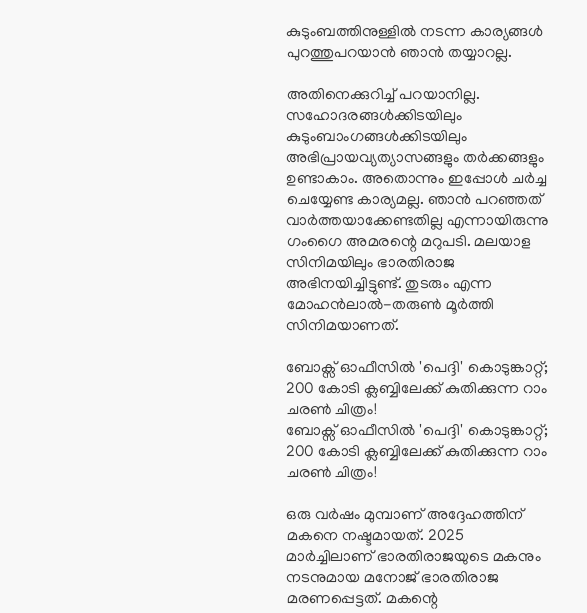കുടുംബത്തിനുള്ളിൽ നടന്ന കാര്യങ്ങൾ പുറത്തുപറയാൻ ഞാൻ തയ്യാറല്ല.

അതിനെക്കുറിച്ച് പറയാനില്ല. സഹോദരങ്ങൾക്കിടയിലും കുടുംബാംഗങ്ങൾക്കിടയിലും അഭിപ്രായവ്യത്യാസങ്ങളും തർക്കങ്ങളും ഉണ്ടാകാം. അതൊന്നും ഇപ്പോൾ ചർച്ച ചെയ്യേണ്ട കാര്യമല്ല. ഞാൻ പറഞ്ഞത് വാർത്തയാക്കേണ്ടതില്ല എന്നായിരുന്നു ഗംഗൈ അമരന്റെ മറുപടി. മലയാള സിനിമയിലും ഭാരതിരാജ അഭിനയിച്ചിട്ടുണ്ട്. തുടരും എന്ന മോഹൻലാൽ-തരുൺ മൂർത്തി സിനിമയാണത്.

ബോക്സ് ഓഫീസിൽ 'പെദ്ദി' കൊടുങ്കാറ്റ്; 200 കോടി ക്ലബ്ബിലേക്ക് കുതിക്കുന്ന റാം ചരൺ ചിത്രം!
ബോക്സ് ഓഫീസിൽ 'പെദ്ദി' കൊടുങ്കാറ്റ്; 200 കോടി ക്ലബ്ബിലേക്ക് കുതിക്കുന്ന റാം ചരൺ ചിത്രം!

ഒരു വർഷം മുമ്പാണ് അദ്ദേഹത്തിന് മകനെ നഷ്ടമായത്. 2025 മാര്‍ച്ചിലാണ് ഭാരതിരാജയുടെ മകനും നടനുമായ മനോജ് ഭാരതിരാജ മരണപ്പെട്ടത്. മകന്റെ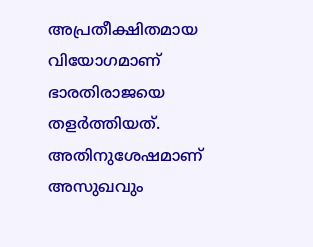അപ്രതീക്ഷിതമായ വിയോഗമാണ് ഭാരതിരാജയെ തളര്‍ത്തിയത്. അതിനുശേഷമാണ് അസുഖവും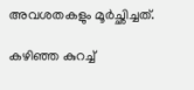അവശതകളും മൂർച്ഛിച്ചത്.

കഴിഞ്ഞ കുറച്ച്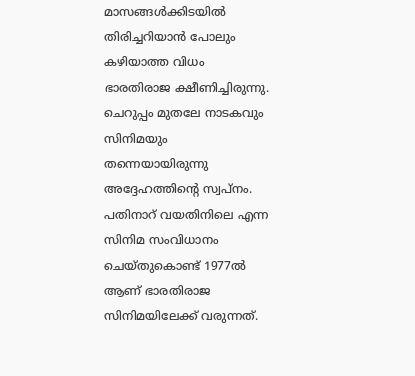മാസങ്ങൾക്കിടയിൽ തിരിച്ചറിയാന്‍ പോലും കഴിയാത്ത വിധം ഭാരതിരാജ ക്ഷീണിച്ചിരുന്നു. ചെറുപ്പം മുതലേ നാടകവും സിനിമയും തന്നെയായിരുന്നു അദ്ദേഹത്തിന്റെ സ്വപ്നം. പതിനാറ് വയതിനിലെ എന്ന സിനിമ സംവിധാനം ചെയ്തുകൊണ്ട് 1977ല്‍ ആണ് ഭാരതിരാജ സിനിമയിലേക്ക് വരുന്നത്.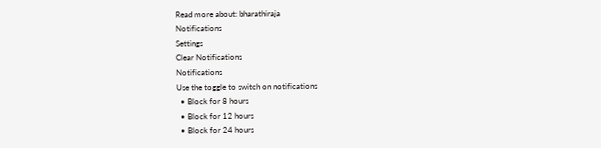Read more about: bharathiraja
Notifications
Settings
Clear Notifications
Notifications
Use the toggle to switch on notifications
  • Block for 8 hours
  • Block for 12 hours
  • Block for 24 hours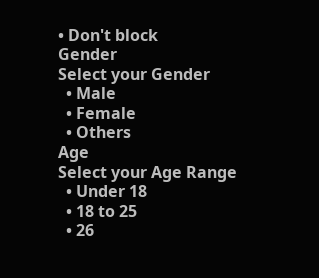• Don't block
Gender
Select your Gender
  • Male
  • Female
  • Others
Age
Select your Age Range
  • Under 18
  • 18 to 25
  • 26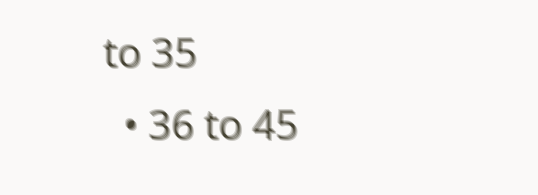to 35
  • 36 to 45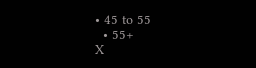• 45 to 55
  • 55+
X